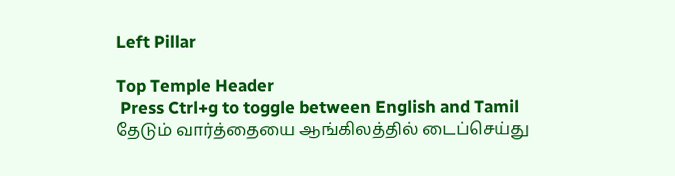Left Pillar

Top Temple Header
 Press Ctrl+g to toggle between English and Tamil
தேடும் வார்த்தையை ஆங்கிலத்தில் டைப்செய்து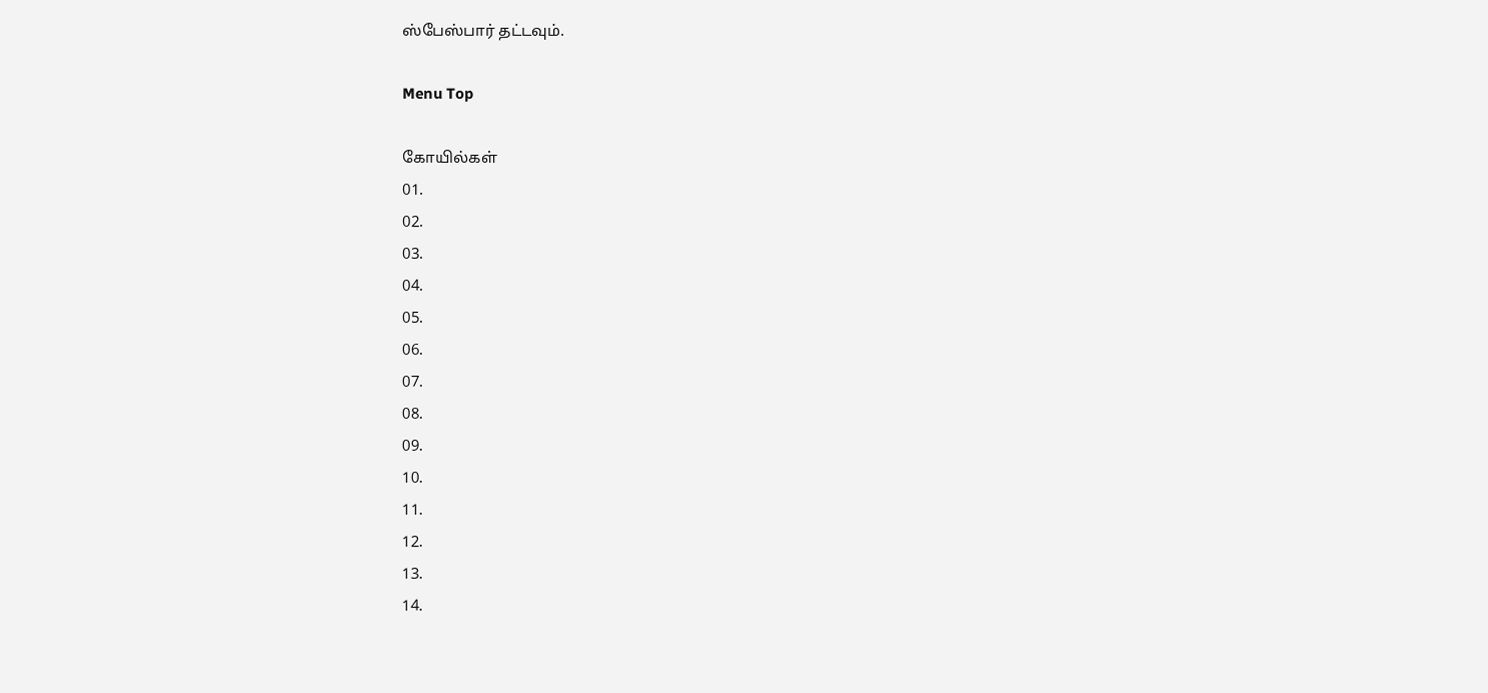ஸ்பேஸ்பார் தட்டவும்.

Menu Top

கோயில்கள்
01.
02.
03.
04.
05.
06.
07.
08.
09.
10.
11.
12.
13.
14.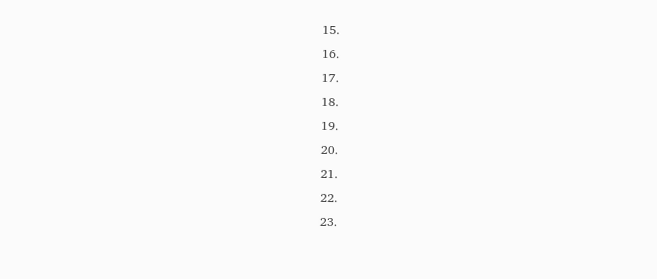15.
16.
17.
18.
19.
20.
21.
22.
23.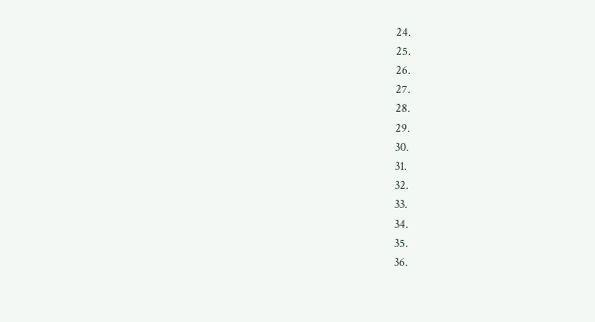24.
25.
26.
27.
28.
29.
30.
31.
32.
33.
34.
35.
36.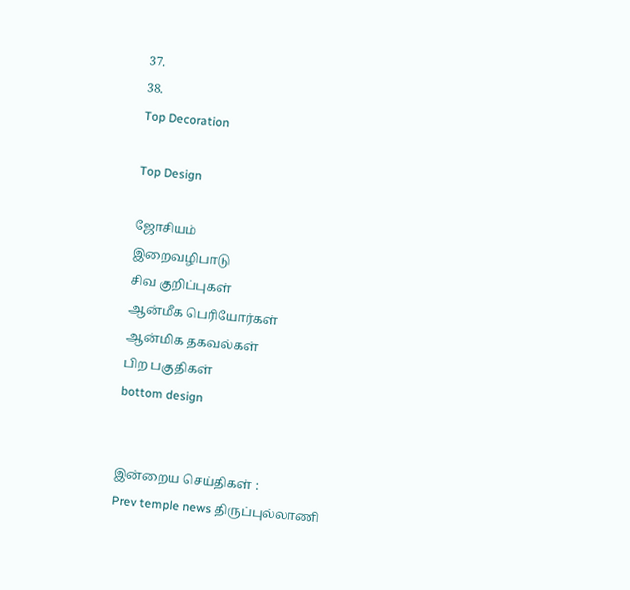37.
38.
Top Decoration

Top Design

ஜோசியம்
இறைவழிபாடு
சிவ குறிப்புகள்
ஆன்மீக பெரியோர்கள்
ஆன்மிக தகவல்கள்
பிற பகுதிகள்
bottom design


இன்றைய செய்திகள் :
Prev temple news திருப்புல்லாணி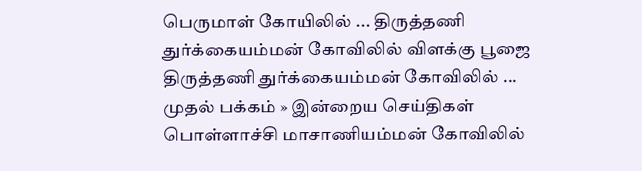பெருமாள் கோயிலில் ... திருத்தணி துர்க்கையம்மன் கோவிலில் விளக்கு பூஜை திருத்தணி துர்க்கையம்மன் கோவிலில் ...
முதல் பக்கம் » இன்றைய செய்திகள்
பொள்ளாச்சி மாசாணியம்மன் கோவிலில்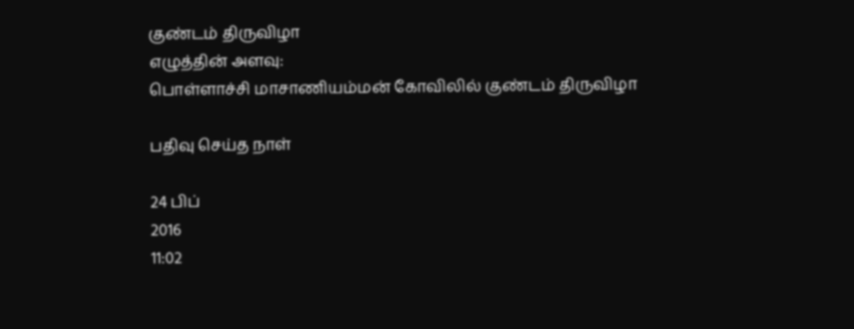குண்டம் திருவிழா
எழுத்தின் அளவு:
பொள்ளாச்சி மாசாணியம்மன் கோவிலில் குண்டம் திருவிழா

பதிவு செய்த நாள்

24 பிப்
2016
11:02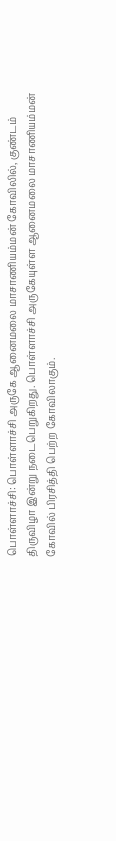பொள்ளாச்சி: பொள்ளாச்சி அருகே ஆனைமலை மாசாணியம்மன் கோவிலில், குண்டம் திருவிழா இன்று நடைபெறுகிறது. பொள்ளாச்சி அருகேயுள்ள ஆனைமலை மாசாணியம்மன் கோவில் பிரசித்தி பெற்ற கோவிலாகும்.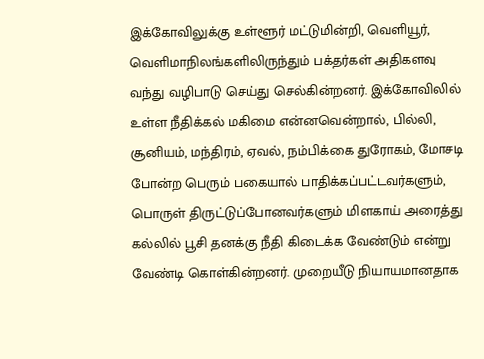இக்கோவிலுக்கு உள்ளூர் மட்டுமின்றி, வெளியூர், வெளிமாநிலங்களிலிருந்தும் பக்தர்கள் அதிகளவு வந்து வழிபாடு செய்து செல்கின்றனர். இக்கோவிலில் உள்ள நீதிக்கல் மகிமை என்னவென்றால், பில்லி, சூனியம், மந்திரம், ஏவல், நம்பிக்கை துரோகம், மோசடி போன்ற பெரும் பகையால் பாதிக்கப்பட்டவர்களும், பொருள் திருட்டுப்போனவர்களும் மிளகாய் அரைத்து கல்லில் பூசி தனக்கு நீதி கிடைக்க வேண்டும் என்று வேண்டி கொள்கின்றனர். முறையீடு நியாயமானதாக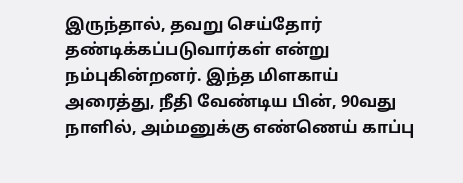இருந்தால், தவறு செய்தோர் தண்டிக்கப்படுவார்கள் என்று நம்புகின்றனர். இந்த மிளகாய் அரைத்து, நீதி வேண்டிய பின், 90வது நாளில், அம்மனுக்கு எண்ணெய் காப்பு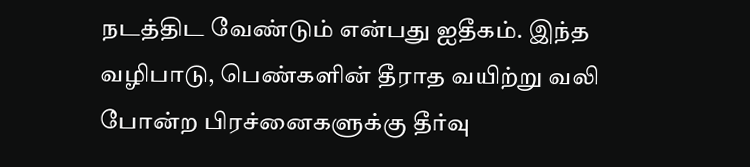நடத்திட வேண்டும் என்பது ஐதீகம். இந்த வழிபாடு, பெண்களின் தீராத வயிற்று வலி போன்ற பிரச்னைகளுக்கு தீர்வு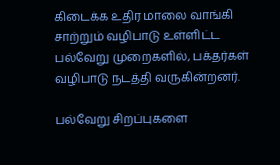கிடைக்க உதிர மாலை வாங்கி சாற்றும் வழிபாடு உள்ளிட்ட பல்வேறு முறைகளில், பக்தர்கள் வழிபாடு நடத்தி வருகின்றனர்.

பல்வேறு சிறப்புகளை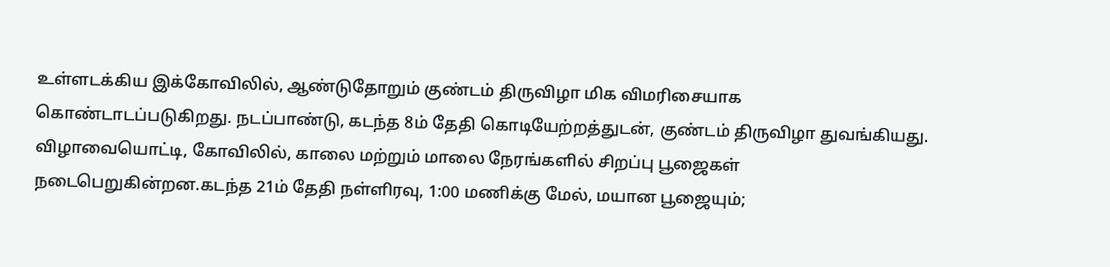உள்ளடக்கிய இக்கோவிலில், ஆண்டுதோறும் குண்டம் திருவிழா மிக விமரிசையாக கொண்டாடப்படுகிறது. நடப்பாண்டு, கடந்த 8ம் தேதி கொடியேற்றத்துடன், குண்டம் திருவிழா துவங்கியது. விழாவையொட்டி, கோவிலில், காலை மற்றும் மாலை நேரங்களில் சிறப்பு பூஜைகள் நடைபெறுகின்றன.கடந்த 21ம் தேதி நள்ளிரவு, 1:00 மணிக்கு மேல், மயான பூஜையும்;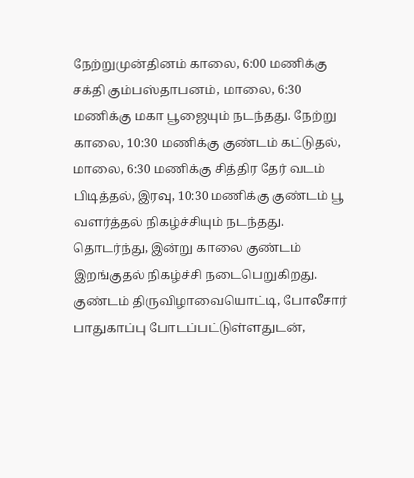நேற்றுமுன்தினம் காலை, 6:00 மணிக்கு சக்தி கும்பஸ்தாபனம், மாலை, 6:30 மணிக்கு மகா பூஜையும் நடந்தது. நேற்று காலை, 10:30 மணிக்கு குண்டம் கட்டுதல், மாலை, 6:30 மணிக்கு சித்திர தேர் வடம் பிடித்தல், இரவு, 10:30 மணிக்கு குண்டம் பூ வளர்த்தல் நிகழ்ச்சியும் நடந்தது. தொடர்ந்து, இன்று காலை குண்டம் இறங்குதல் நிகழ்ச்சி நடைபெறுகிறது. குண்டம் திருவிழாவையொட்டி, போலீசார் பாதுகாப்பு போடப்பட்டுள்ளதுடன்,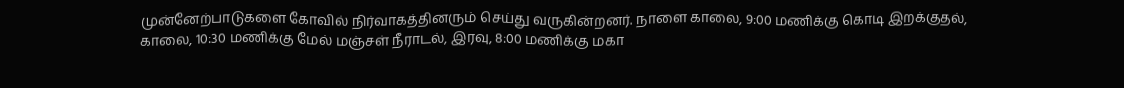முன்னேற்பாடுகளை கோவில் நிர்வாகத்தினரும் செய்து வருகின்றனர். நாளை காலை, 9:00 மணிக்கு கொடி இறக்குதல், காலை, 10:30 மணிக்கு மேல் மஞ்சள் நீராடல், இரவு, 8:00 மணிக்கு மகா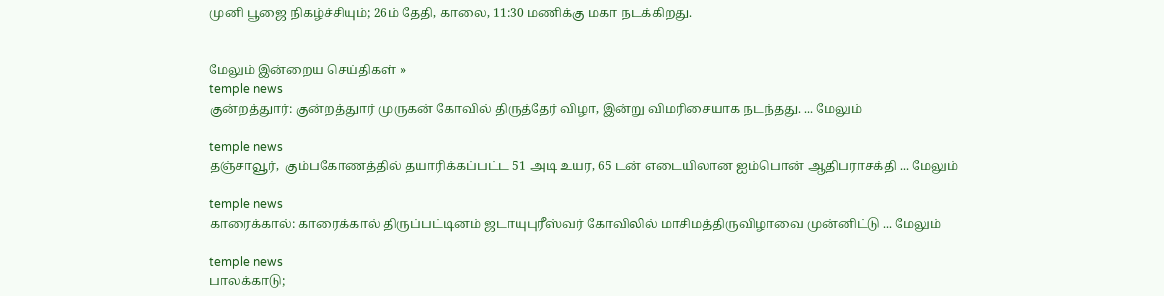முனி பூஜை நிகழ்ச்சியும்; 26ம் தேதி, காலை, 11:30 மணிக்கு மகா நடக்கிறது.


மேலும் இன்றைய செய்திகள் »
temple news
குன்றத்துார்: குன்றத்துார் முருகன் கோவில் திருத்தேர் விழா, இன்று விமரிசையாக நடந்தது. ... மேலும்

temple news
தஞ்சாவூர்,  கும்பகோணத்தில் தயாரிக்கப்பட்ட 51 அடி உயர, 65 டன் எடையிலான ஐம்பொன் ஆதிபராசக்தி ... மேலும்

temple news
காரைக்கால்: காரைக்கால் திருப்பட்டினம் ஜடாயுபுரீஸ்வர் கோவிலில் மாசிமத்திருவிழாவை முன்னிட்டு ... மேலும்

temple news
பாலக்காடு;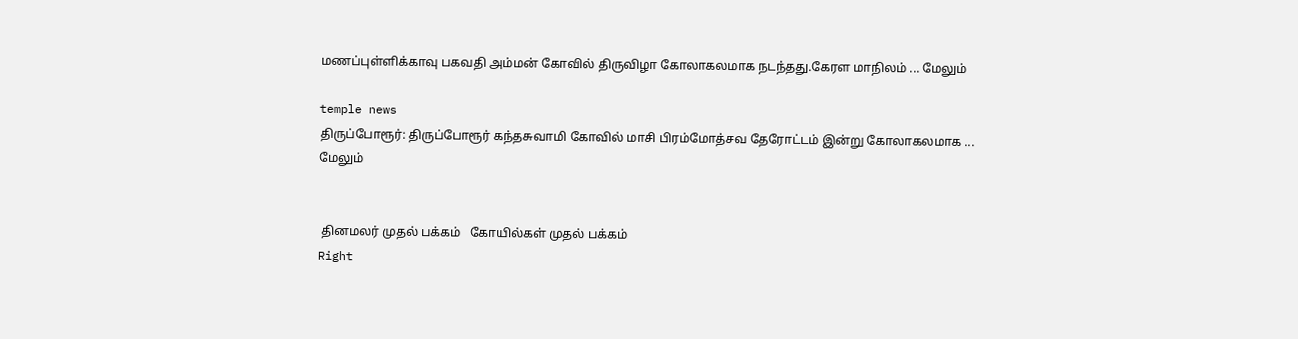மணப்புள்ளிக்காவு பகவதி அம்மன் கோவில் திருவிழா கோலாகலமாக நடந்தது.கேரள மாநிலம் ... மேலும்

temple news
திருப்போரூர்: திருப்போரூர் கந்தசுவாமி கோவில் மாசி பிரம்மோத்சவ தேரோட்டம் இன்று கோலாகலமாக ... மேலும்


 தினமலர் முதல் பக்கம்   கோயில்கள் முதல் பக்கம்
Right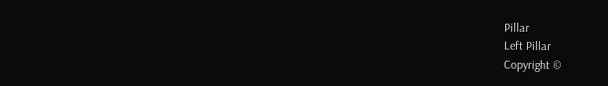Pillar
Left Pillar
Copyright ©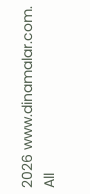2026 www.dinamalar.com. All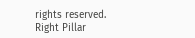rights reserved.
Right Pillar